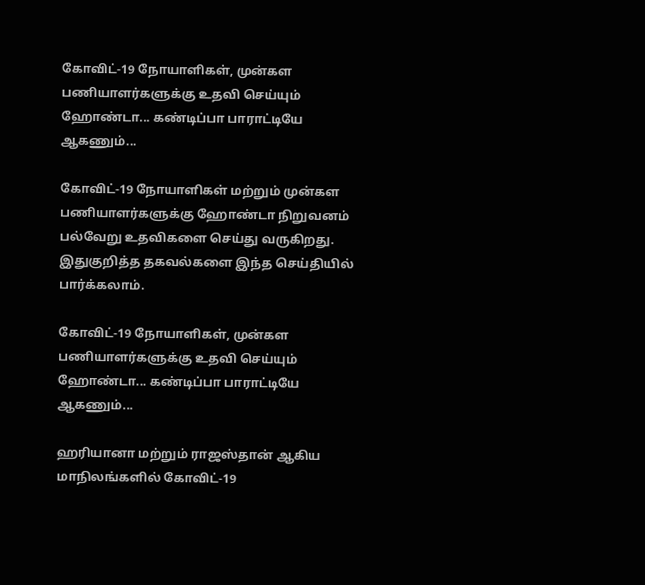கோவிட்-19 நோயாளிகள், முன்கள பணியாளர்களுக்கு உதவி செய்யும் ஹோண்டா... கண்டிப்பா பாராட்டியே ஆகணும்...

கோவிட்-19 நோயாளிகள் மற்றும் முன்கள பணியாளர்களுக்கு ஹோண்டா நிறுவனம் பல்வேறு உதவிகளை செய்து வருகிறது. இதுகுறித்த தகவல்களை இந்த செய்தியில் பார்க்கலாம்.

கோவிட்-19 நோயாளிகள், முன்கள பணியாளர்களுக்கு உதவி செய்யும் ஹோண்டா... கண்டிப்பா பாராட்டியே ஆகணும்...

ஹரியானா மற்றும் ராஜஸ்தான் ஆகிய மாநிலங்களில் கோவிட்-19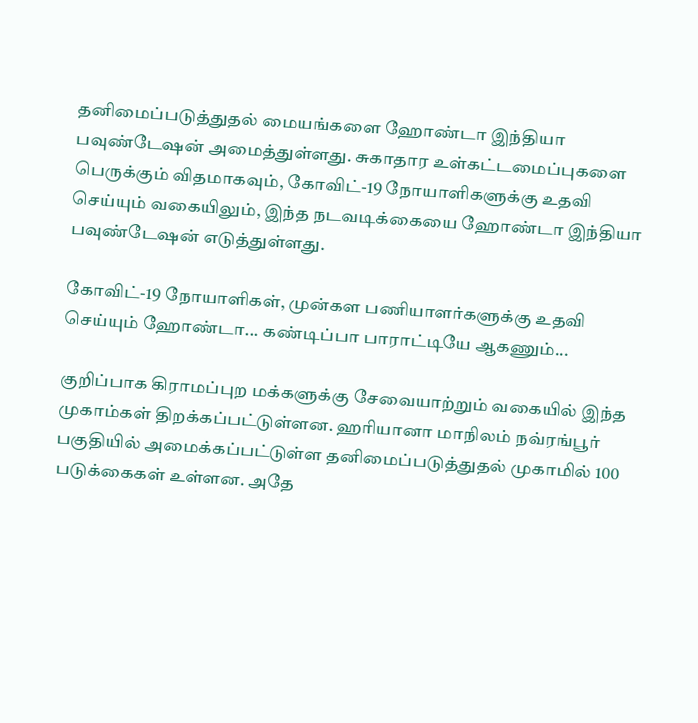தனிமைப்படுத்துதல் மையங்களை ஹோண்டா இந்தியா பவுண்டேஷன் அமைத்துள்ளது. சுகாதார உள்கட்டமைப்புகளை பெருக்கும் விதமாகவும், கோவிட்-19 நோயாளிகளுக்கு உதவி செய்யும் வகையிலும், இந்த நடவடிக்கையை ஹோண்டா இந்தியா பவுண்டேஷன் எடுத்துள்ளது.

கோவிட்-19 நோயாளிகள், முன்கள பணியாளர்களுக்கு உதவி செய்யும் ஹோண்டா... கண்டிப்பா பாராட்டியே ஆகணும்...

குறிப்பாக கிராமப்புற மக்களுக்கு சேவையாற்றும் வகையில் இந்த முகாம்கள் திறக்கப்பட்டுள்ளன. ஹரியானா மாநிலம் நவ்ரங்பூர் பகுதியில் அமைக்கப்பட்டுள்ள தனிமைப்படுத்துதல் முகாமில் 100 படுக்கைகள் உள்ளன. அதே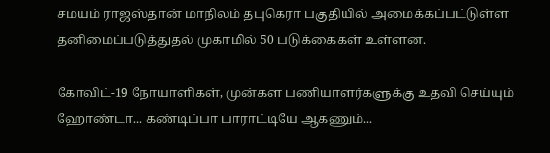சமயம் ராஜஸ்தான் மாநிலம் தபுகெரா பகுதியில் அமைக்கப்பட்டுள்ள தனிமைப்படுத்துதல் முகாமில் 50 படுக்கைகள் உள்ளன.

கோவிட்-19 நோயாளிகள், முன்கள பணியாளர்களுக்கு உதவி செய்யும் ஹோண்டா... கண்டிப்பா பாராட்டியே ஆகணும்...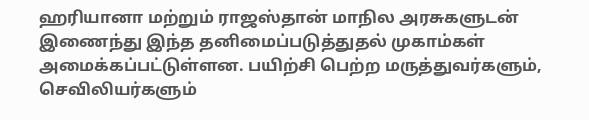ஹரியானா மற்றும் ராஜஸ்தான் மாநில அரசுகளுடன் இணைந்து இந்த தனிமைப்படுத்துதல் முகாம்கள் அமைக்கப்பட்டுள்ளன. பயிற்சி பெற்ற மருத்துவர்களும், செவிலியர்களும்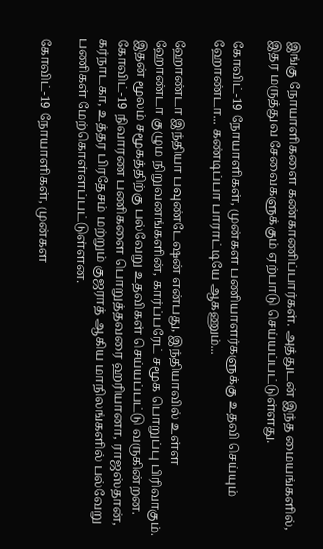இங்கு நோயாளிகளை கண்காணிப்பார்கள். அத்துடன் இந்த மையங்களில், இதர மருத்துவ சேவைகளுக்கும் ஏற்பாடு செய்யப்பட்டுள்ளது.

கோவிட்-19 நோயாளிகள், முன்கள பணியாளர்களுக்கு உதவி செய்யும் ஹோண்டா... கண்டிப்பா பாராட்டியே ஆகணும்...

ஹோண்டா இந்தியா பவுண்டேஷன் என்பது, இந்தியாவில் உள்ள ஹோண்டா குழும நிறுவனங்களின், கார்ப்பரேட் சமூக பொறுப்பு பிரிவாகும். இதன் மூலம் சமூகத்திற்கு பல்வேறு உதவிகள் செய்யப்பட்டு வருகின்றன. கோவிட்-19 நிவாரண பணிகளை பொறுத்தவரை ஹரியானா, ராஜஸ்தான், கர்நாடகா, உத்தர பிரதேசம் மற்றும் குஜராத் ஆகிய மாநிலங்களில் பல்வேறு பணிகள் மேற்கொள்ளப்பட்டுள்ளன.

கோவிட்-19 நோயாளிகள், முன்கள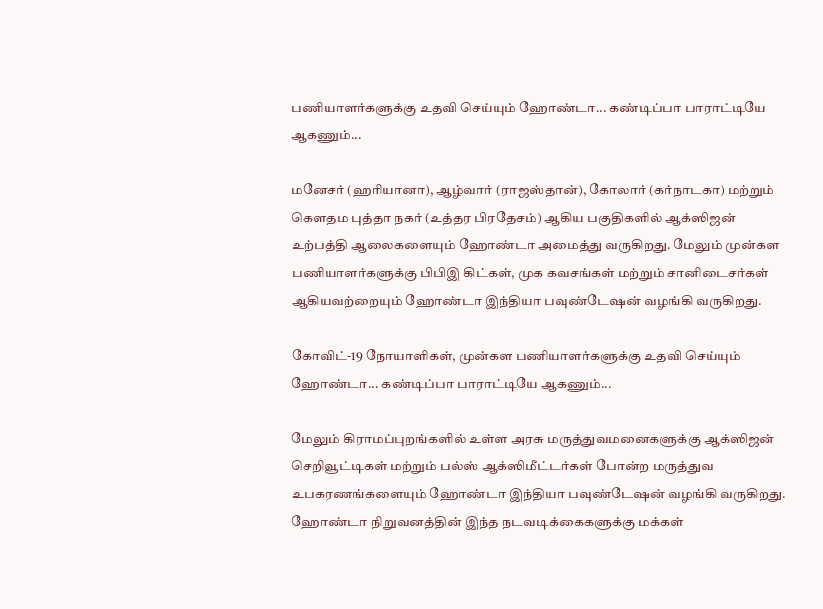பணியாளர்களுக்கு உதவி செய்யும் ஹோண்டா... கண்டிப்பா பாராட்டியே ஆகணும்...

மனேசர் (ஹரியானா), ஆழ்வார் (ராஜஸ்தான்), கோலார் (கர்நாடகா) மற்றும் கௌதம புத்தா நகர் (உத்தர பிரதேசம்) ஆகிய பகுதிகளில் ஆக்ஸிஜன் உற்பத்தி ஆலைகளையும் ஹோண்டா அமைத்து வருகிறது. மேலும் முன்கள பணியாளர்களுக்கு பிபிஇ கிட்கள், முக கவசங்கள் மற்றும் சானிடைசர்கள் ஆகியவற்றையும் ஹோண்டா இந்தியா பவுண்டேஷன் வழங்கி வருகிறது.

கோவிட்-19 நோயாளிகள், முன்கள பணியாளர்களுக்கு உதவி செய்யும் ஹோண்டா... கண்டிப்பா பாராட்டியே ஆகணும்...

மேலும் கிராமப்புறங்களில் உள்ள அரசு மருத்துவமனைகளுக்கு ஆக்ஸிஜன் செறிவூட்டிகள் மற்றும் பல்ஸ் ஆக்ஸிமீட்டர்கள் போன்ற மருத்துவ உபகரணங்களையும் ஹோண்டா இந்தியா பவுண்டேஷன் வழங்கி வருகிறது. ஹோண்டா நிறுவனத்தின் இந்த நடவடிக்கைகளுக்கு மக்கள்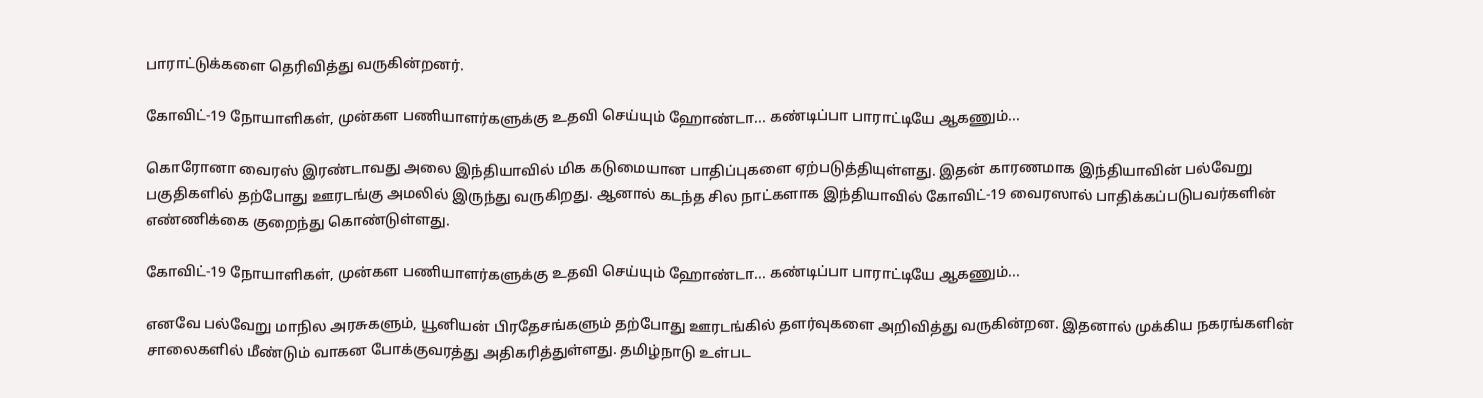பாராட்டுக்களை தெரிவித்து வருகின்றனர்.

கோவிட்-19 நோயாளிகள், முன்கள பணியாளர்களுக்கு உதவி செய்யும் ஹோண்டா... கண்டிப்பா பாராட்டியே ஆகணும்...

கொரோனா வைரஸ் இரண்டாவது அலை இந்தியாவில் மிக கடுமையான பாதிப்புகளை ஏற்படுத்தியுள்ளது. இதன் காரணமாக இந்தியாவின் பல்வேறு பகுதிகளில் தற்போது ஊரடங்கு அமலில் இருந்து வருகிறது. ஆனால் கடந்த சில நாட்களாக இந்தியாவில் கோவிட்-19 வைரஸால் பாதிக்கப்படுபவர்களின் எண்ணிக்கை குறைந்து கொண்டுள்ளது.

கோவிட்-19 நோயாளிகள், முன்கள பணியாளர்களுக்கு உதவி செய்யும் ஹோண்டா... கண்டிப்பா பாராட்டியே ஆகணும்...

எனவே பல்வேறு மாநில அரசுகளும், யூனியன் பிரதேசங்களும் தற்போது ஊரடங்கில் தளர்வுகளை அறிவித்து வருகின்றன. இதனால் முக்கிய நகரங்களின் சாலைகளில் மீண்டும் வாகன போக்குவரத்து அதிகரித்துள்ளது. தமிழ்நாடு உள்பட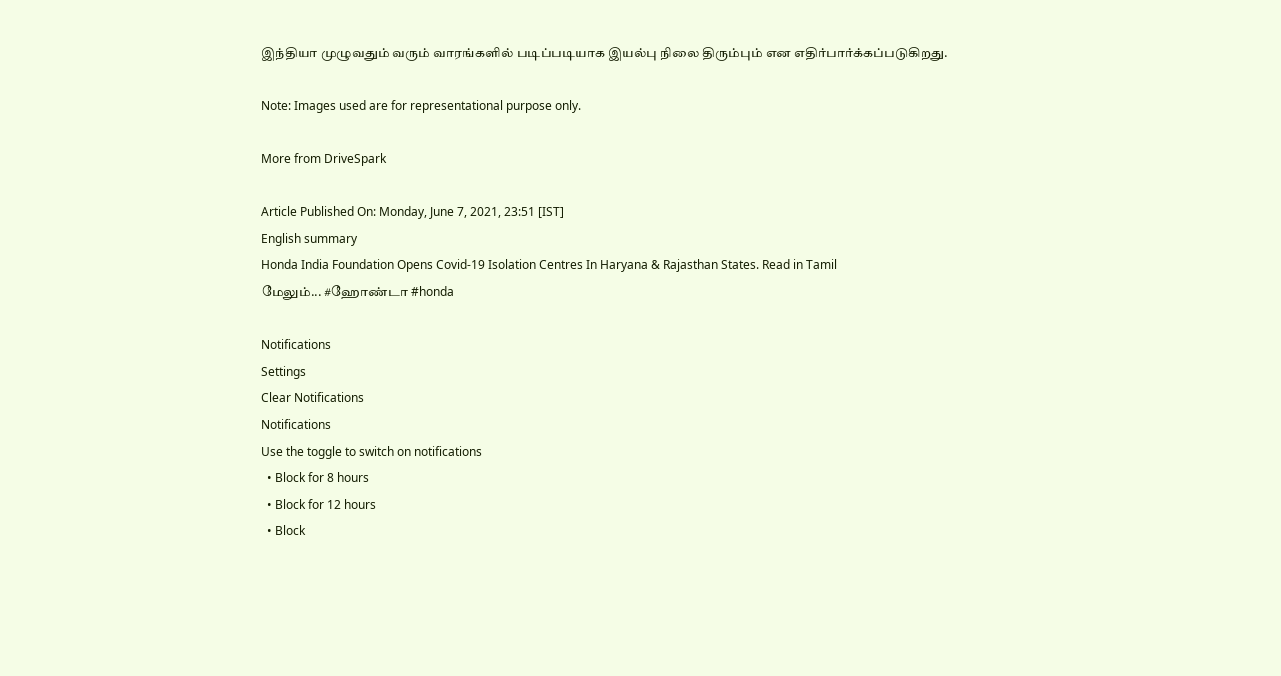இந்தியா முழுவதும் வரும் வாரங்களில் படிப்படியாக இயல்பு நிலை திரும்பும் என எதிர்பார்க்கப்படுகிறது.

Note: Images used are for representational purpose only.

More from DriveSpark

Article Published On: Monday, June 7, 2021, 23:51 [IST]
English summary
Honda India Foundation Opens Covid-19 Isolation Centres In Haryana & Rajasthan States. Read in Tamil
மேலும்... #ஹோண்டா #honda

Notifications
Settings
Clear Notifications
Notifications
Use the toggle to switch on notifications
  • Block for 8 hours
  • Block for 12 hours
  • Block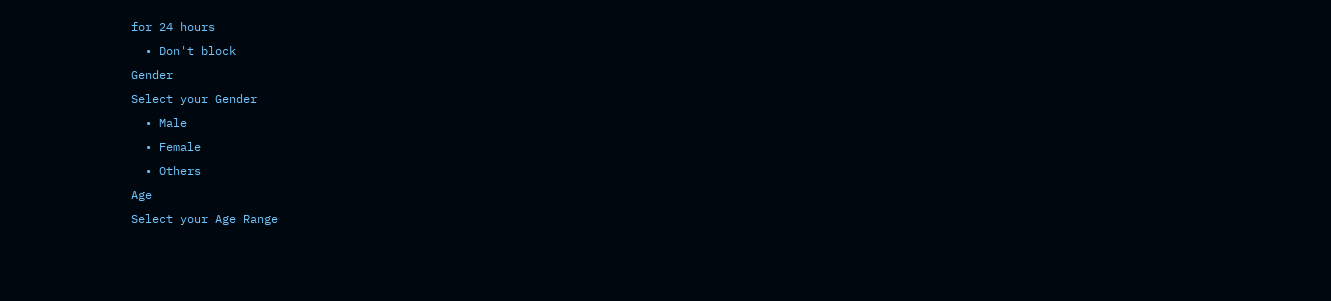for 24 hours
  • Don't block
Gender
Select your Gender
  • Male
  • Female
  • Others
Age
Select your Age Range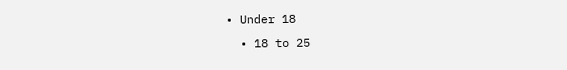• Under 18
  • 18 to 25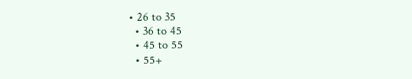• 26 to 35
  • 36 to 45
  • 45 to 55
  • 55+